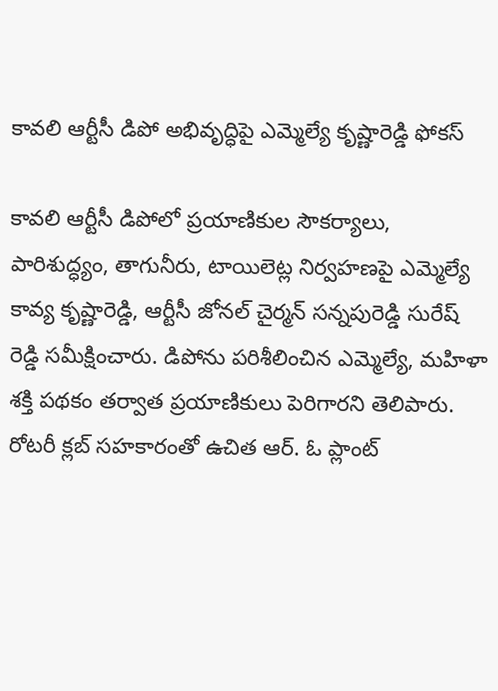కావలి ఆర్టీసీ డిపో అభివృద్ధిపై ఎమ్మెల్యే కృష్ణారెడ్డి ఫోకస్

కావలి ఆర్టీసీ డిపోలో ప్రయాణికుల సౌకర్యాలు, పారిశుద్ధ్యం, తాగునీరు, టాయిలెట్ల నిర్వహణపై ఎమ్మెల్యే కావ్య కృష్ణారెడ్డి, ఆర్టీసీ జోనల్ చైర్మన్ సన్నపురెడ్డి సురేష్ రెడ్డి సమీక్షించారు. డిపోను పరిశీలించిన ఎమ్మెల్యే, మహిళా శక్తి పథకం తర్వాత ప్రయాణికులు పెరిగారని తెలిపారు. రోటరీ క్లబ్ సహకారంతో ఉచిత ఆర్. ఓ ప్లాంట్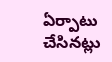ఏర్పాటు చేసినట్లు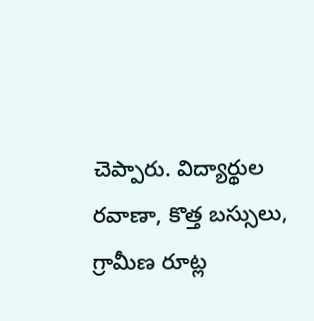చెప్పారు. విద్యార్థుల రవాణా, కొత్త బస్సులు, గ్రామీణ రూట్ల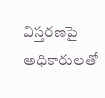విస్తరణపై అధికారులతో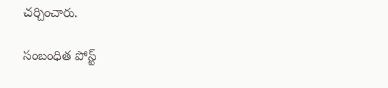చర్చించారు.

సంబంధిత పోస్ట్